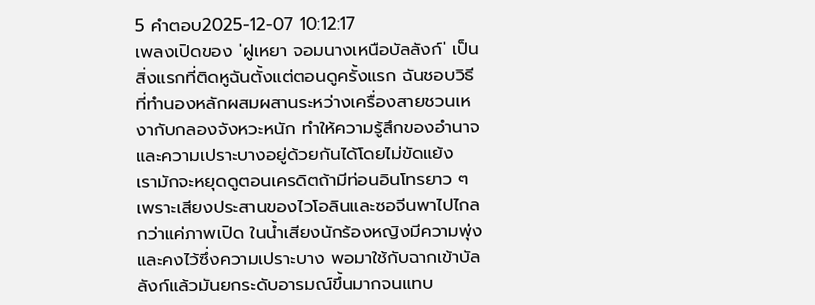5 คำตอบ2025-12-07 10:12:17
เพลงเปิดของ 'ฝูเหยา จอมนางเหนือบัลลังก์' เป็นสิ่งแรกที่ติดหูฉันตั้งแต่ตอนดูครั้งแรก ฉันชอบวิธีที่ทำนองหลักผสมผสานระหว่างเครื่องสายชวนเหงากับกลองจังหวะหนัก ทำให้ความรู้สึกของอำนาจและความเปราะบางอยู่ด้วยกันได้โดยไม่ขัดแย้ง
เรามักจะหยุดดูตอนเครดิตถ้ามีท่อนอินโทรยาว ๆ เพราะเสียงประสานของไวโอลินและซอจีนพาไปไกลกว่าแค่ภาพเปิด ในน้ำเสียงนักร้องหญิงมีความพุ่งและคงไว้ซึ่งความเปราะบาง พอมาใช้กับฉากเข้าบัลลังก์แล้วมันยกระดับอารมณ์ขึ้นมากจนแทบ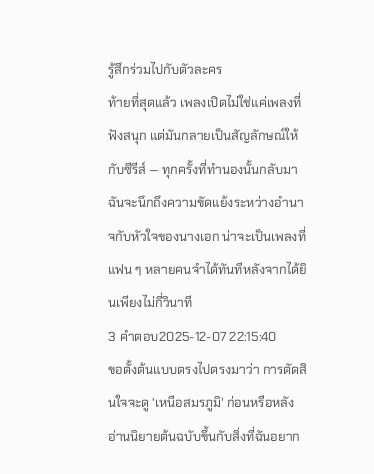รู้สึกร่วมไปกับตัวละคร
ท้ายที่สุดแล้ว เพลงเปิดไม่ใช่แค่เพลงที่ฟังสนุก แต่มันกลายเป็นสัญลักษณ์ให้กับซีรีส์ — ทุกครั้งที่ทำนองนั้นกลับมา ฉันจะนึกถึงความขัดแย้งระหว่างอำนาจกับหัวใจของนางเอก น่าจะเป็นเพลงที่แฟน ๆ หลายคนจำได้ทันทีหลังจากได้ยินเพียงไม่กี่วินาที
3 คำตอบ2025-12-07 22:15:40
ขอตั้งต้นแบบตรงไปตรงมาว่า การตัดสินใจจะดู 'เหนือสมรภูมิ' ก่อนหรือหลังอ่านนิยายต้นฉบับขึ้นกับสิ่งที่ฉันอยาก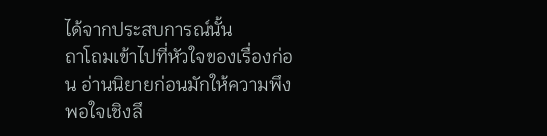ได้จากประสบการณ์นั้น
ถาโถมเข้าไปที่หัวใจของเรื่องก่อน อ่านนิยายก่อนมักให้ความพึงพอใจเชิงลึ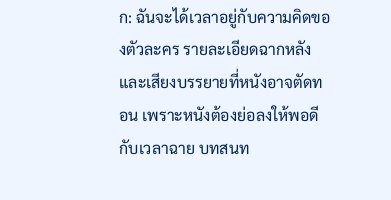ก: ฉันจะได้เวลาอยู่กับความคิดของตัวละคร รายละเอียดฉากหลัง และเสียงบรรยายที่หนังอาจตัดทอน เพราะหนังต้องย่อลงให้พอดีกับเวลาฉาย บทสนท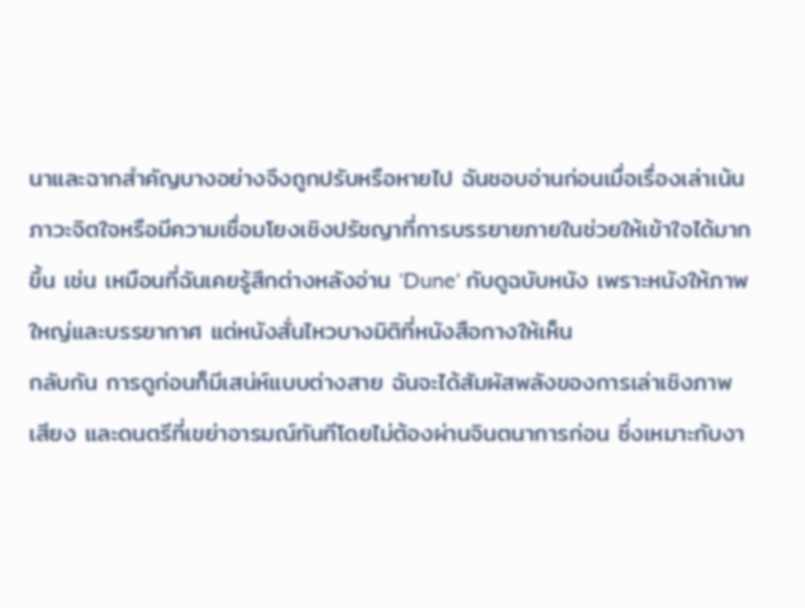นาและฉากสำคัญบางอย่างจึงถูกปรับหรือหายไป ฉันชอบอ่านก่อนเมื่อเรื่องเล่าเน้นภาวะจิตใจหรือมีความเชื่อมโยงเชิงปรัชญาที่การบรรยายภายในช่วยให้เข้าใจได้มากขึ้น เช่น เหมือนที่ฉันเคยรู้สึกต่างหลังอ่าน 'Dune' กับดูฉบับหนัง เพราะหนังให้ภาพใหญ่และบรรยากาศ แต่หนังสั่นไหวบางมิติที่หนังสือกางให้เห็น
กลับกัน การดูก่อนก็มีเสน่ห์แบบต่างสาย ฉันจะได้สัมผัสพลังของการเล่าเชิงภาพ เสียง และดนตรีที่เขย่าอารมณ์ทันทีโดยไม่ต้องผ่านจินตนาการก่อน ซึ่งเหมาะกับงา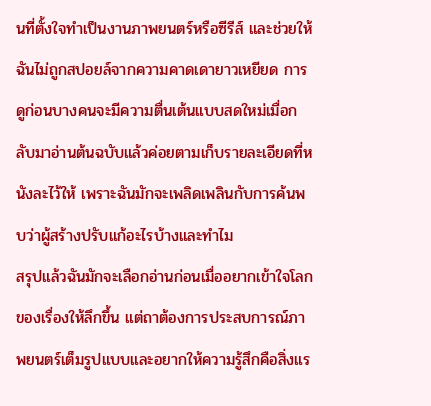นที่ตั้งใจทำเป็นงานภาพยนตร์หรือซีรีส์ และช่วยให้ฉันไม่ถูกสปอยล์จากความคาดเดายาวเหยียด การดูก่อนบางคนจะมีความตื่นเต้นแบบสดใหม่เมื่อกลับมาอ่านต้นฉบับแล้วค่อยตามเก็บรายละเอียดที่หนังละไว้ให้ เพราะฉันมักจะเพลิดเพลินกับการค้นพบว่าผู้สร้างปรับแก้อะไรบ้างและทำไม
สรุปแล้วฉันมักจะเลือกอ่านก่อนเมื่ออยากเข้าใจโลกของเรื่องให้ลึกขึ้น แต่ถาต้องการประสบการณ์ภาพยนตร์เต็มรูปแบบและอยากให้ความรู้สึกคือสิ่งแร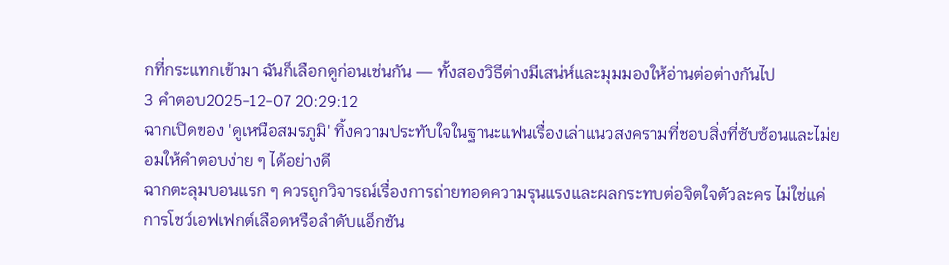กที่กระแทกเข้ามา ฉันก็เลือกดูก่อนเช่นกัน — ทั้งสองวิธีต่างมีเสน่ห์และมุมมองให้อ่านต่อต่างกันไป
3 คำตอบ2025-12-07 20:29:12
ฉากเปิดของ 'ดูเหนือสมรภูมิ' ทิ้งความประทับใจในฐานะแฟนเรื่องเล่าแนวสงครามที่ชอบสิ่งที่ซับซ้อนและไม่ยอมให้คำตอบง่าย ๆ ได้อย่างดี
ฉากตะลุมบอนแรก ๆ ควรถูกวิจารณ์เรื่องการถ่ายทอดความรุนแรงและผลกระทบต่อจิตใจตัวละคร ไม่ใช่แค่การโชว์เอฟเฟกต์เลือดหรือลำดับแอ็กชัน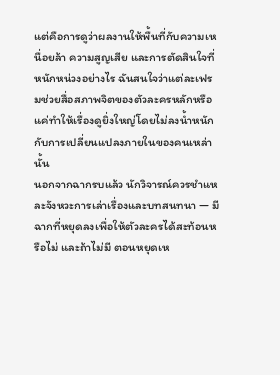แต่คือการดูว่าผลงานให้พื้นที่กับความเหนื่อยล้า ความสูญเสีย และการตัดสินใจที่หนักหน่วงอย่างไร ฉันสนใจว่าแต่ละเฟรมช่วยสื่อสภาพจิตของตัวละครหลักหรือแค่ทำให้เรื่องดูยิ่งใหญ่โดยไม่ลงน้ำหนักกับการเปลี่ยนแปลงภายในของคนเหล่านั้น
นอกจากฉากรบแล้ว นักวิจารณ์ควรชำแหละจังหวะการเล่าเรื่องและบทสนทนา — มีฉากที่หยุดลงเพื่อให้ตัวละครได้สะท้อนหรือไม่ และถ้าไม่มี ตอนหยุดเห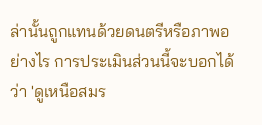ล่านั้นถูกแทนด้วยดนตรีหรือภาพอย่างไร การประเมินส่วนนี้จะบอกได้ว่า 'ดูเหนือสมร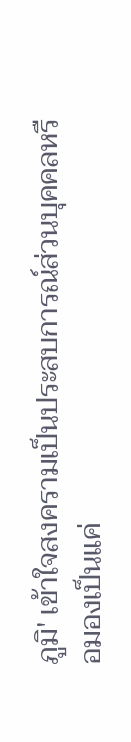ภูมิ' เข้าใจสงครามเป็นประสบการณ์ส่วนบุคคลหรือมองเป็นแค่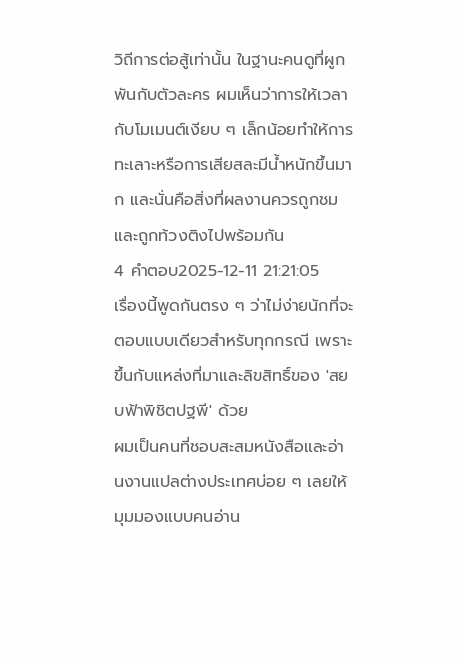วิถีการต่อสู้เท่านั้น ในฐานะคนดูที่ผูกพันกับตัวละคร ผมเห็นว่าการให้เวลากับโมเมนต์เงียบ ๆ เล็กน้อยทำให้การทะเลาะหรือการเสียสละมีน้ำหนักขึ้นมาก และนั่นคือสิ่งที่ผลงานควรถูกชมและถูกท้วงติงไปพร้อมกัน
4 คำตอบ2025-12-11 21:21:05
เรื่องนี้พูดกันตรง ๆ ว่าไม่ง่ายนักที่จะตอบแบบเดียวสำหรับทุกกรณี เพราะขึ้นกับแหล่งที่มาและลิขสิทธิ์ของ 'สยบฟ้าพิชิตปฐพี' ด้วย
ผมเป็นคนที่ชอบสะสมหนังสือและอ่านงานแปลต่างประเทศบ่อย ๆ เลยให้มุมมองแบบคนอ่าน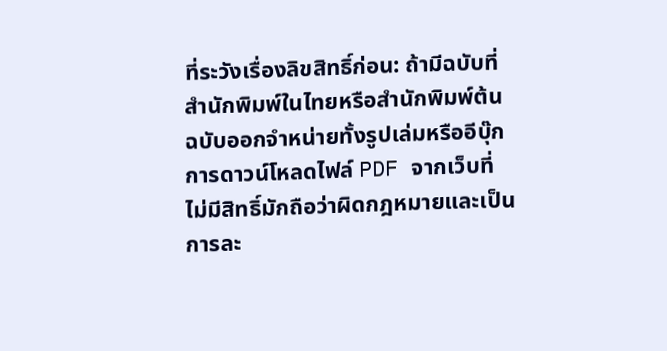ที่ระวังเรื่องลิขสิทธิ์ก่อน: ถ้ามีฉบับที่สำนักพิมพ์ในไทยหรือสำนักพิมพ์ต้นฉบับออกจำหน่ายทั้งรูปเล่มหรืออีบุ๊ก การดาวน์โหลดไฟล์ PDF จากเว็บที่ไม่มีสิทธิ์มักถือว่าผิดกฎหมายและเป็นการละ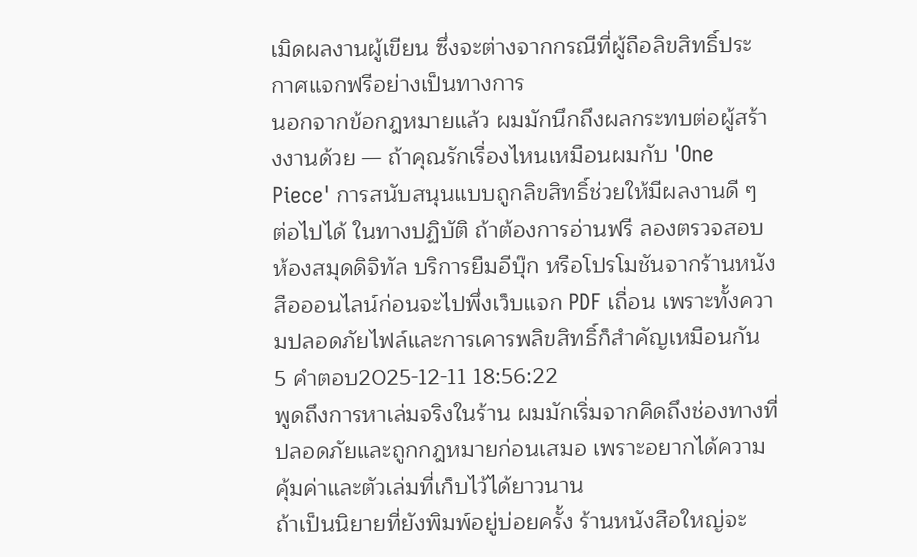เมิดผลงานผู้เขียน ซึ่งจะต่างจากกรณีที่ผู้ถือลิขสิทธิ์ประกาศแจกฟรีอย่างเป็นทางการ
นอกจากข้อกฎหมายแล้ว ผมมักนึกถึงผลกระทบต่อผู้สร้างงานด้วย — ถ้าคุณรักเรื่องไหนเหมือนผมกับ 'One Piece' การสนับสนุนแบบถูกลิขสิทธิ์ช่วยให้มีผลงานดี ๆ ต่อไปได้ ในทางปฏิบัติ ถ้าต้องการอ่านฟรี ลองตรวจสอบห้องสมุดดิจิทัล บริการยืมอีบุ๊ก หรือโปรโมชันจากร้านหนังสือออนไลน์ก่อนจะไปพึ่งเว็บแจก PDF เถื่อน เพราะทั้งความปลอดภัยไฟล์และการเคารพลิขสิทธิ์ก็สำคัญเหมือนกัน
5 คำตอบ2025-12-11 18:56:22
พูดถึงการหาเล่มจริงในร้าน ผมมักเริ่มจากคิดถึงช่องทางที่ปลอดภัยและถูกกฎหมายก่อนเสมอ เพราะอยากได้ความคุ้มค่าและตัวเล่มที่เก็บไว้ได้ยาวนาน
ถ้าเป็นนิยายที่ยังพิมพ์อยู่บ่อยครั้ง ร้านหนังสือใหญ่จะ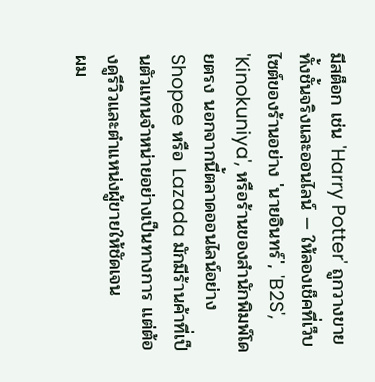มีสต็อก เช่น 'Harry Potter' ถูกวางขายทั้งชั้นจริงและออนไลน์ — ให้ลองเช็คที่เว็บไซต์ของร้านอย่าง 'นายอินทร์', 'B2S', 'Kinokuniya', หรือร้านของสำนักพิมพ์โดยตรง นอกจากนี้ตลาดออนไลน์อย่าง Shopee หรือ Lazada มักมีร้านค้าที่เป็นตัวแทนจำหน่ายอย่างเป็นทางการ แต่ต้องดูรีวิวและตำแหน่งผู้ขายให้ชัดเจน
ผม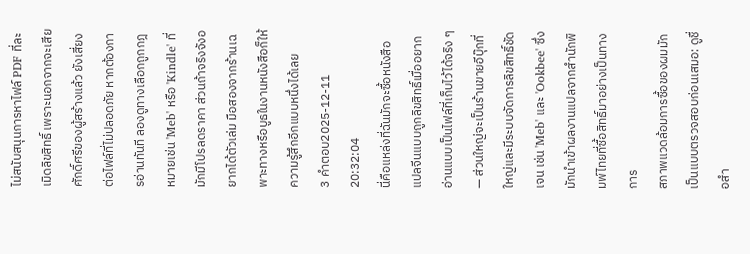ไม่สนับสนุนการหาไฟล์ PDF ที่ละเมิดลิขสิทธิ์ เพราะนอกจากจะเสียศักดิ์ศรีของผู้สร้างแล้ว ยังเสี่ยงต่อไฟล์ที่ไม่ปลอดภัย หากต้องการอ่านทันที ลองดูทางเลือกถูกกฎหมายเช่น 'Meb' หรือ 'Kindle' ที่มักมีโปรลดราคา ส่วนถ้าจริงจังอยากได้ตัวเล่ม มือสองจากร้านเฉพาะทางหรือบูธในงานหนังสือก็ให้ความรู้สึกอีกแบบหนึ่งได้เลย
3 คำตอบ2025-12-11 20:32:04
นี่คือแหล่งที่ฉันมักจะซื้อหนังสือแปลจีนแบบถูกลิขสิทธิ์เมื่ออยากอ่านแบบเป็นไฟล์ที่เก็บไว้ได้จริง ๆ — ส่วนใหญ่จะเป็นร้านขายอีบุ๊กที่ใหญ่และมีระบบจัดการลิขสิทธิ์ชัดเจน เช่น 'Meb' และ 'Ookbee' ซึ่งมักนำเข้าผลงานแปลจากสำนักพิมพ์ไทยที่ซื้อสิทธิ์มาอย่างเป็นทางการ
สภาพแวดล้อมการซื้อของผมมักเป็นแบบตรวจสอบก่อนเสมอ: ดูชื่อสำ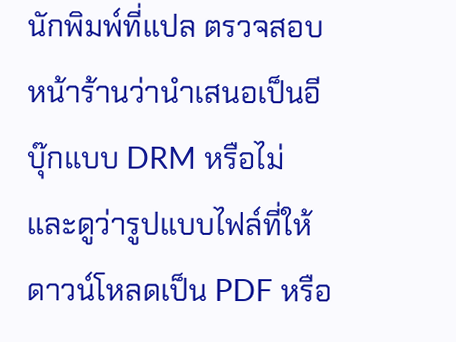นักพิมพ์ที่แปล ตรวจสอบหน้าร้านว่านำเสนอเป็นอีบุ๊กแบบ DRM หรือไม่ และดูว่ารูปแบบไฟล์ที่ให้ดาวน์โหลดเป็น PDF หรือ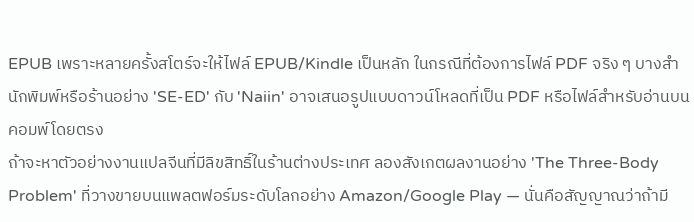EPUB เพราะหลายครั้งสโตร์จะให้ไฟล์ EPUB/Kindle เป็นหลัก ในกรณีที่ต้องการไฟล์ PDF จริง ๆ บางสำนักพิมพ์หรือร้านอย่าง 'SE-ED' กับ 'Naiin' อาจเสนอรูปแบบดาวน์โหลดที่เป็น PDF หรือไฟล์สำหรับอ่านบนคอมพ์โดยตรง
ถ้าจะหาตัวอย่างงานแปลจีนที่มีลิขสิทธิ์ในร้านต่างประเทศ ลองสังเกตผลงานอย่าง 'The Three-Body Problem' ที่วางขายบนแพลตฟอร์มระดับโลกอย่าง Amazon/Google Play — นั่นคือสัญญาณว่าถ้ามี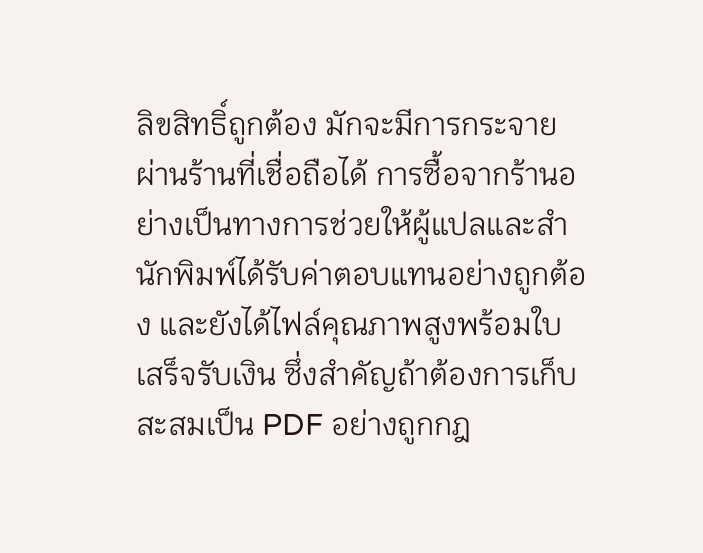ลิขสิทธิ์ถูกต้อง มักจะมีการกระจายผ่านร้านที่เชื่อถือได้ การซื้อจากร้านอย่างเป็นทางการช่วยให้ผู้แปลและสำนักพิมพ์ได้รับค่าตอบแทนอย่างถูกต้อง และยังได้ไฟล์คุณภาพสูงพร้อมใบเสร็จรับเงิน ซึ่งสำคัญถ้าต้องการเก็บสะสมเป็น PDF อย่างถูกกฎ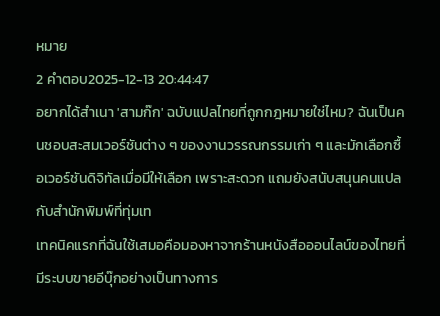หมาย
2 คำตอบ2025-12-13 20:44:47
อยากได้สำเนา 'สามก๊ก' ฉบับแปลไทยที่ถูกกฎหมายใช่ไหม? ฉันเป็นคนชอบสะสมเวอร์ชันต่าง ๆ ของงานวรรณกรรมเก่า ๆ และมักเลือกซื้อเวอร์ชันดิจิทัลเมื่อมีให้เลือก เพราะสะดวก แถมยังสนับสนุนคนแปลกับสำนักพิมพ์ที่ทุ่มเท
เทคนิคแรกที่ฉันใช้เสมอคือมองหาจากร้านหนังสือออนไลน์ของไทยที่มีระบบขายอีบุ๊กอย่างเป็นทางการ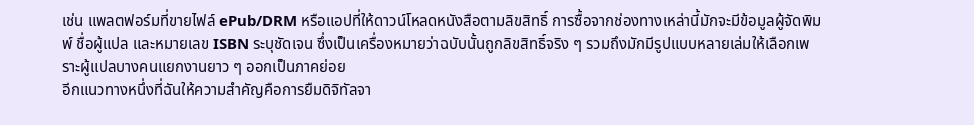เช่น แพลตฟอร์มที่ขายไฟล์ ePub/DRM หรือแอปที่ให้ดาวน์โหลดหนังสือตามลิขสิทธิ์ การซื้อจากช่องทางเหล่านี้มักจะมีข้อมูลผู้จัดพิมพ์ ชื่อผู้แปล และหมายเลข ISBN ระบุชัดเจน ซึ่งเป็นเครื่องหมายว่าฉบับนั้นถูกลิขสิทธิ์จริง ๆ รวมถึงมักมีรูปแบบหลายเล่มให้เลือกเพราะผู้แปลบางคนแยกงานยาว ๆ ออกเป็นภาคย่อย
อีกแนวทางหนึ่งที่ฉันให้ความสำคัญคือการยืมดิจิทัลจา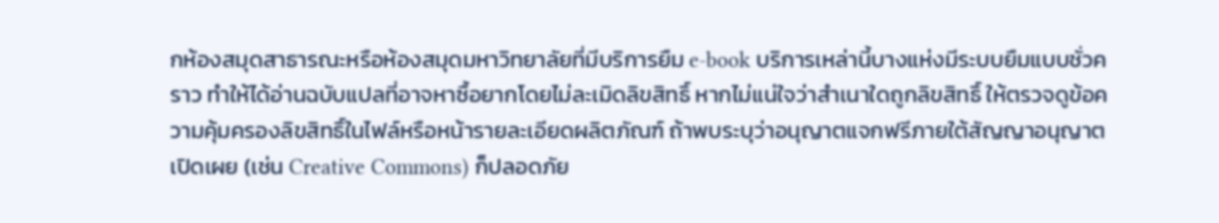กห้องสมุดสาธารณะหรือห้องสมุดมหาวิทยาลัยที่มีบริการยืม e-book บริการเหล่านี้บางแห่งมีระบบยืมแบบชั่วคราว ทำให้ได้อ่านฉบับแปลที่อาจหาซื้อยากโดยไม่ละเมิดลิขสิทธิ์ หากไม่แน่ใจว่าสำเนาใดถูกลิขสิทธิ์ ให้ตรวจดูข้อความคุ้มครองลิขสิทธิ์ในไฟล์หรือหน้ารายละเอียดผลิตภัณฑ์ ถ้าพบระบุว่าอนุญาตแจกฟรีภายใต้สัญญาอนุญาตเปิดเผย (เช่น Creative Commons) ก็ปลอดภัย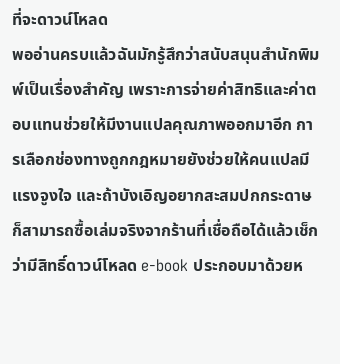ที่จะดาวน์โหลด
พออ่านครบแล้วฉันมักรู้สึกว่าสนับสนุนสำนักพิมพ์เป็นเรื่องสำคัญ เพราะการจ่ายค่าสิทธิและค่าตอบแทนช่วยให้มีงานแปลคุณภาพออกมาอีก การเลือกช่องทางถูกกฎหมายยังช่วยให้คนแปลมีแรงจูงใจ และถ้าบังเอิญอยากสะสมปกกระดาษ ก็สามารถซื้อเล่มจริงจากร้านที่เชื่อถือได้แล้วเช็กว่ามีสิทธิ์ดาวน์โหลด e-book ประกอบมาด้วยห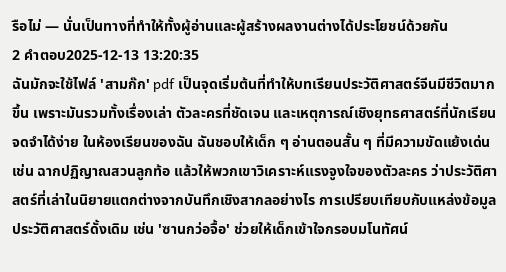รือไม่ — นั่นเป็นทางที่ทำให้ทั้งผู้อ่านและผู้สร้างผลงานต่างได้ประโยชน์ด้วยกัน
2 คำตอบ2025-12-13 13:20:35
ฉันมักจะใช้ไฟล์ 'สามก๊ก' pdf เป็นจุดเริ่มต้นที่ทำให้บทเรียนประวัติศาสตร์จีนมีชีวิตมากขึ้น เพราะมันรวมทั้งเรื่องเล่า ตัวละครที่ชัดเจน และเหตุการณ์เชิงยุทธศาสตร์ที่นักเรียนจดจำได้ง่าย ในห้องเรียนของฉัน ฉันชอบให้เด็ก ๆ อ่านตอนสั้น ๆ ที่มีความขัดแย้งเด่น เช่น ฉากปฏิญาณสวนลูกท้อ แล้วให้พวกเขาวิเคราะห์แรงจูงใจของตัวละคร ว่าประวัติศาสตร์ที่เล่าในนิยายแตกต่างจากบันทึกเชิงสากลอย่างไร การเปรียบเทียบกับแหล่งข้อมูลประวัติศาสตร์ดั้งเดิม เช่น 'ซานกว่อจื้อ' ช่วยให้เด็กเข้าใจกรอบมโนทัศน์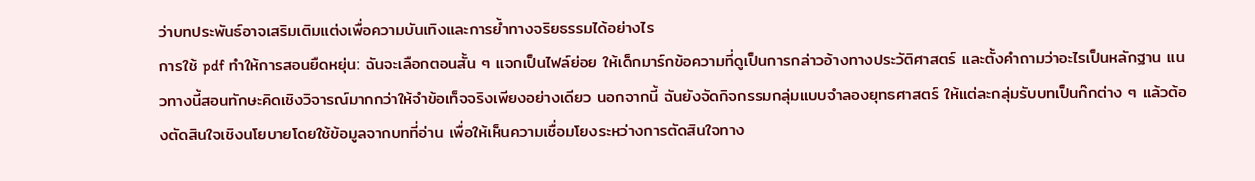ว่าบทประพันธ์อาจเสริมเติมแต่งเพื่อความบันเทิงและการย้ำทางจริยธรรมได้อย่างไร
การใช้ pdf ทำให้การสอนยืดหยุ่น: ฉันจะเลือกตอนสั้น ๆ แจกเป็นไฟล์ย่อย ให้เด็กมาร์กข้อความที่ดูเป็นการกล่าวอ้างทางประวัติศาสตร์ และตั้งคำถามว่าอะไรเป็นหลักฐาน แนวทางนี้สอนทักษะคิดเชิงวิจารณ์มากกว่าให้จำข้อเท็จจริงเพียงอย่างเดียว นอกจากนี้ ฉันยังจัดกิจกรรมกลุ่มแบบจำลองยุทธศาสตร์ ให้แต่ละกลุ่มรับบทเป็นก๊กต่าง ๆ แล้วต้องตัดสินใจเชิงนโยบายโดยใช้ข้อมูลจากบทที่อ่าน เพื่อให้เห็นความเชื่อมโยงระหว่างการตัดสินใจทาง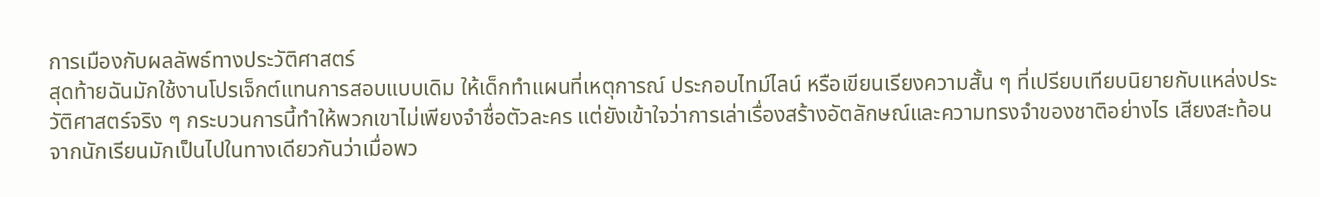การเมืองกับผลลัพธ์ทางประวัติศาสตร์
สุดท้ายฉันมักใช้งานโปรเจ็กต์แทนการสอบแบบเดิม ให้เด็กทำแผนที่เหตุการณ์ ประกอบไทม์ไลน์ หรือเขียนเรียงความสั้น ๆ ที่เปรียบเทียบนิยายกับแหล่งประวัติศาสตร์จริง ๆ กระบวนการนี้ทำให้พวกเขาไม่เพียงจำชื่อตัวละคร แต่ยังเข้าใจว่าการเล่าเรื่องสร้างอัตลักษณ์และความทรงจำของชาติอย่างไร เสียงสะท้อนจากนักเรียนมักเป็นไปในทางเดียวกันว่าเมื่อพว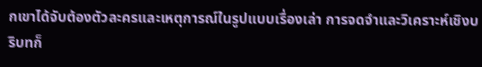กเขาได้จับต้องตัวละครและเหตุการณ์ในรูปแบบเรื่องเล่า การจดจำและวิเคราะห์เชิงบริบทก็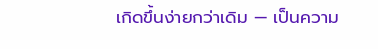เกิดขึ้นง่ายกว่าเดิม — เป็นความ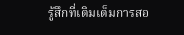รู้สึกที่เติมเต็มการสอ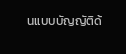นแบบบัญญัติด้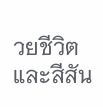วยชีวิตและสีสัน